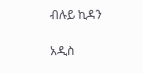ብሉይ ኪዳን

አዲስ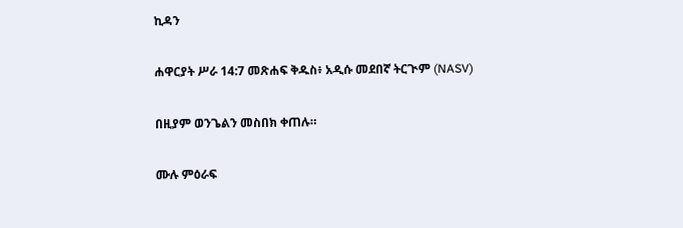ኪዳን

ሐዋርያት ሥራ 14:7 መጽሐፍ ቅዱስ፥ አዲሱ መደበኛ ትርጒም (NASV)

በዚያም ወንጌልን መስበክ ቀጠሉ።

ሙሉ ምዕራፍ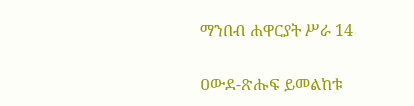ማንበብ ሐዋርያት ሥራ 14

ዐውደ-ጽሑፍ ይመልከቱ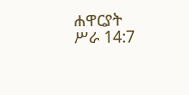ሐዋርያት ሥራ 14:7